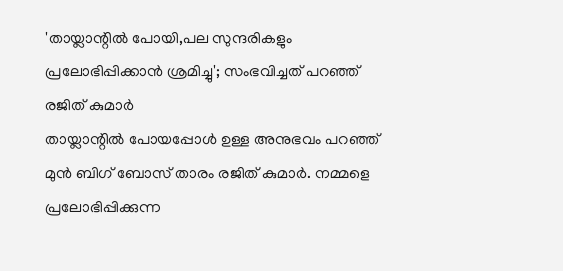'തായ്ലാന്റിൽ പോയി,പല സുന്ദരികളും പ്രലോഭിപ്പിക്കാൻ ശ്രമിച്ചു'; സംഭവിച്ചത് പറഞ്ഞ് രജിത് കുമാർ
തായ്ലാന്റിൽ പോയപ്പോൾ ഉള്ള അനുഭവം പറഞ്ഞ് മുൻ ബിഗ് ബോസ് താരം രജിത് കുമാർ. നമ്മളെ പ്രലോഭിപ്പിക്കുന്ന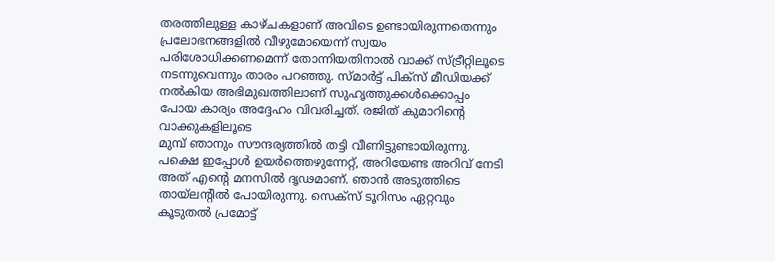തരത്തിലുള്ള കാഴ്ചകളാണ് അവിടെ ഉണ്ടായിരുന്നതെന്നും പ്രലോഭനങ്ങളിൽ വീഴുമോയെന്ന് സ്വയം പരിശോധിക്കണമെന്ന് തോന്നിയതിനാൽ വാക്ക് സ്ട്രീറ്റിലൂടെ നടന്നുവെന്നും താരം പറഞ്ഞു. സ്മാർട്ട് പിക്സ് മീഡിയക്ക് നൽകിയ അഭിമുഖത്തിലാണ് സുഹൃത്തുക്കൾക്കൊപ്പം പോയ കാര്യം അദ്ദേഹം വിവരിച്ചത്. രജിത് കുമാറിന്റെ വാക്കുകളിലൂടെ
മുമ്പ് ഞാനും സൗന്ദര്യത്തിൽ തട്ടി വീണിട്ടുണ്ടായിരുന്നു. പക്ഷെ ഇപ്പോൾ ഉയർത്തെഴുന്നേറ്റ്, അറിയേണ്ട അറിവ് നേടി അത് എന്റെ മനസിൽ ദൃഢമാണ്. ഞാൻ അടുത്തിടെ തായ്ലന്റിൽ പോയിരുന്നു. സെക്സ് ടൂറിസം ഏറ്റവും കൂടുതൽ പ്രമോട്ട്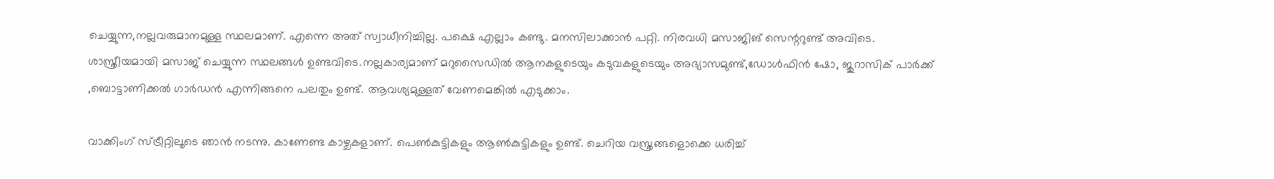ചെയ്യുന്ന,നല്ലവരുമാനമുള്ള സ്ഥലമാണ്. എന്നെ അത് സ്വാധീനിച്ചില്ല. പക്ഷെ എല്ലാം കണ്ടു. മനസിലാക്കാൻ പറ്റി. നിരവധി മസാജിങ് സെന്ററുണ്ട് അവിടെ. ശാസ്ത്രീയമായി മസാജ് ചെയ്യുന്ന സ്ഥലങ്ങൾ ഉണ്ടവിടെ.നല്ലകാര്യമാണ് മറുസൈഡിൽ ആനകളുടെയും കടുവകളുടെയും അഭ്യാസമുണ്ട്,ഡോൾഫിൻ ഷോ, ജുറാസിക് പാർക്ക് ,ബൊട്ടാണിക്കൽ ഗാർഡൻ എന്നിങ്ങനെ പലതും ഉണ്ട്. ആവശ്യമുള്ളത് വേണമെങ്കിൽ എടുക്കാം.

വാക്കിംഗ് സ്ട്രീറ്റിലൂടെ ഞാൻ നടന്നു. കാണേണ്ട കാഴ്ചകളാണ്. പെൺകുട്ടികളും ആൺകുട്ടികളും ഉണ്ട്. ചെറിയ വസ്ത്രങ്ങളൊക്കെ ധരിച്ച്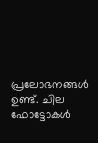പ്രലോഭനങ്ങൾ ഉണ്ട്. ചില ഫോട്ടോകൾ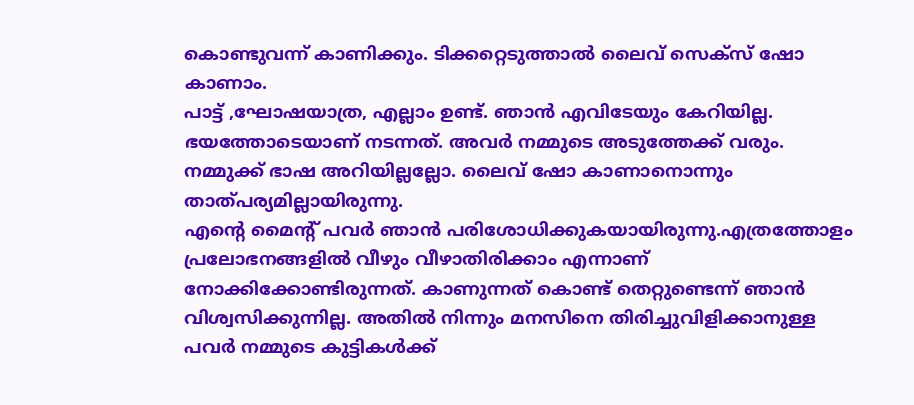കൊണ്ടുവന്ന് കാണിക്കും. ടിക്കറ്റെടുത്താൽ ലൈവ് സെക്സ് ഷോ കാണാം.
പാട്ട് ,ഘോഷയാത്ര, എല്ലാം ഉണ്ട്. ഞാൻ എവിടേയും കേറിയില്ല. ഭയത്തോടെയാണ് നടന്നത്. അവർ നമ്മുടെ അടുത്തേക്ക് വരും. നമ്മുക്ക് ഭാഷ അറിയില്ലല്ലോ. ലൈവ് ഷോ കാണാനൊന്നും താത്പര്യമില്ലായിരുന്നു.
എന്റെ മൈന്റ് പവർ ഞാൻ പരിശോധിക്കുകയായിരുന്നു.എത്രത്തോളം പ്രലോഭനങ്ങളിൽ വീഴും വീഴാതിരിക്കാം എന്നാണ് നോക്കിക്കോണ്ടിരുന്നത്. കാണുന്നത് കൊണ്ട് തെറ്റുണ്ടെന്ന് ഞാൻ വിശ്വസിക്കുന്നില്ല. അതിൽ നിന്നും മനസിനെ തിരിച്ചുവിളിക്കാനുള്ള പവർ നമ്മുടെ കുട്ടികൾക്ക്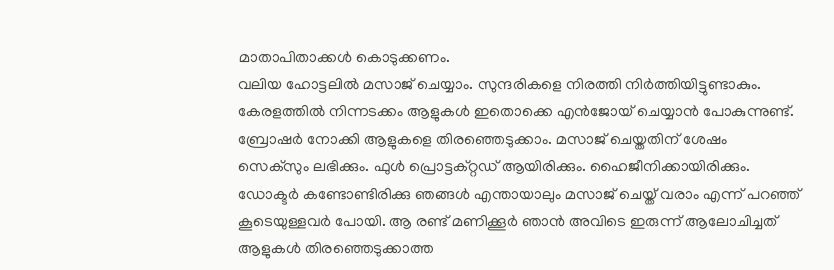മാതാപിതാക്കൾ കൊടുക്കണം.
വലിയ ഹോട്ടലിൽ മസാജ് ചെയ്യാം. സുന്ദരികളെ നിരത്തി നിർത്തിയിട്ടുണ്ടാകും. കേരളത്തിൽ നിന്നടക്കം ആളുകൾ ഇതൊക്കെ എൻജോയ് ചെയ്യാൻ പോകുന്നുണ്ട്. ബ്രോഷർ നോക്കി ആളുകളെ തിരഞ്ഞെടുക്കാം. മസാജ് ചെയ്തതിന് ശേഷം സെക്സും ലഭിക്കും. ഫുൾ പ്രൊട്ടക്റ്റഡ് ആയിരിക്കും. ഹൈജീനിക്കായിരിക്കും. ഡോക്ടർ കണ്ടോണ്ടിരിക്കു ഞങ്ങൾ എന്തായാലും മസാജ് ചെയ്ത് വരാം എന്ന് പറഞ്ഞ് കൂടെയുള്ളവർ പോയി. ആ രണ്ട് മണിക്കൂർ ഞാൻ അവിടെ ഇരുന്ന് ആലോചിച്ചത് ആളുകൾ തിരഞ്ഞെടുക്കാത്ത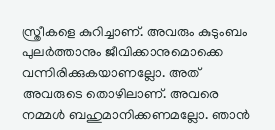സ്ത്രീകളെ കുറിച്ചാണ്. അവരും കുടുംബം പുലർത്താനും ജീവിക്കാനുമൊക്കെ വന്നിരിക്കുകയാണല്ലോ. അത് അവരുടെ തൊഴിലാണ്. അവരെ നമ്മൾ ബഹുമാനിക്കണമല്ലോ. ഞാൻ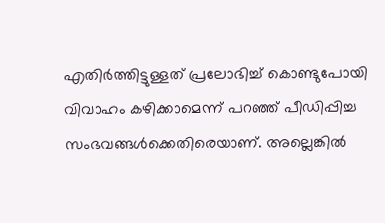എതിർത്തിട്ടുള്ളത് പ്രലോഭിച്ച് കൊണ്ടുപോയി വിവാഹം കഴിക്കാമെന്ന് പറഞ്ഞ് പീഡിപ്പിച്ച സംഭവങ്ങൾക്കെതിരെയാണ്. അല്ലെങ്കിൽ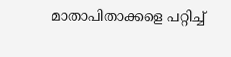മാതാപിതാക്കളെ പറ്റിച്ച്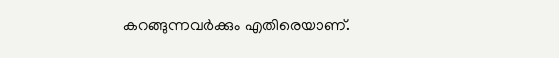കറങ്ങുന്നവർക്കും എതിരെയാണ്.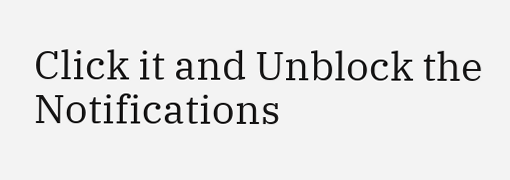Click it and Unblock the Notifications